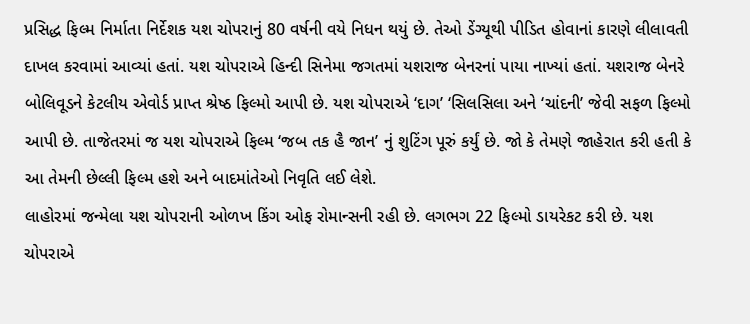પ્રસિદ્ધ ફિલ્મ નિર્માતા નિર્દેશક યશ ચોપરાનું 80 વર્ષની વયે નિધન થયું છે. તેઓ ડેંગ્યૂથી પીડિત હોવાનાં કારણે લીલાવતી દાખલ કરવામાં આવ્યાં હતાં. યશ ચોપરાએ હિન્દી સિનેમા જગતમાં યશરાજ બેનરનાં પાયા નાખ્યાં હતાં. યશરાજ બેનરે બોલિવૂડને કેટલીય એવોર્ડ પ્રાપ્ત શ્રેષ્ઠ ફિલ્મો આપી છે. યશ ચોપરાએ ‘દાગ’ ‘સિલસિલા અને ‘ચાંદની’ જેવી સફળ ફિલ્મો આપી છે. તાજેતરમાં જ યશ ચોપરાએ ફિલ્મ ‘જબ તક હૈ જાન’ નું શુટિંગ પૂરું કર્યું છે. જો કે તેમણે જાહેરાત કરી હતી કે આ તેમની છેલ્લી ફિલ્મ હશે અને બાદમાંતેઓ નિવૃતિ લઈ લેશે.
લાહોરમાં જન્મેલા યશ ચોપરાની ઓળખ કિંગ ઓફ રોમાન્સની રહી છે. લગભગ 22 ફિલ્મો ડાયરેકટ કરી છે. યશ ચોપરાએ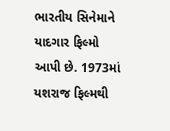ભારતીય સિનેમાને યાદગાર ફિલ્મો આપી છે. 1973માં યશરાજ ફિલ્મથી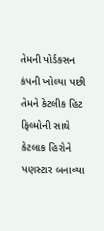તેમની પોર્ડકસન કંપની ખોલ્યા પછી તેમને કેટલીક હિટ ફિલ્મોની સાથે કેટલાક હિરોને પણસ્ટાર બનાવ્યા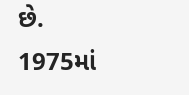છે. 1975માં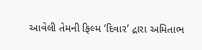આવેલી તેમની ફિલ્મ ‘દિવાર’ દ્રારા અમિતાભ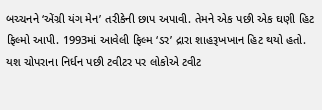બચ્ચનને ‘એંગ્રી યંગ મેન’ તરીકેની છાપ અપાવી. તેમને એક પછી એક ઘણી હિટ ફિલ્મો આપી. 1993માં આવેલી ફિલ્મ ‘ડર’ દ્રારા શાહરૂખખાન હિટ થયો હતો.
યશ ચોપરાના નિર્ધન પછી ટવીટર પર લોકોએ ટવીટ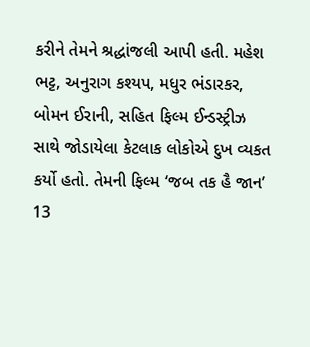કરીને તેમને શ્રદ્ધાંજલી આપી હતી. મહેશ ભટ્ટ, અનુરાગ કશ્યપ, મધુર ભંડારકર, બોમન ઈરાની, સહિત ફિલ્મ ઈન્ડસ્ટ્રીઝ સાથે જોડાયેલા કેટલાક લોકોએ દુખ વ્યકત કર્યો હતો. તેમની ફિલ્મ ‘જબ તક હૈ જાન’ 13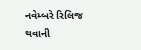નવેમ્બરે રિલિજ થવાની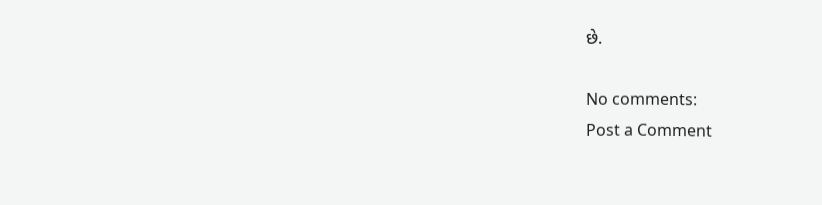છે.

No comments:
Post a Comment